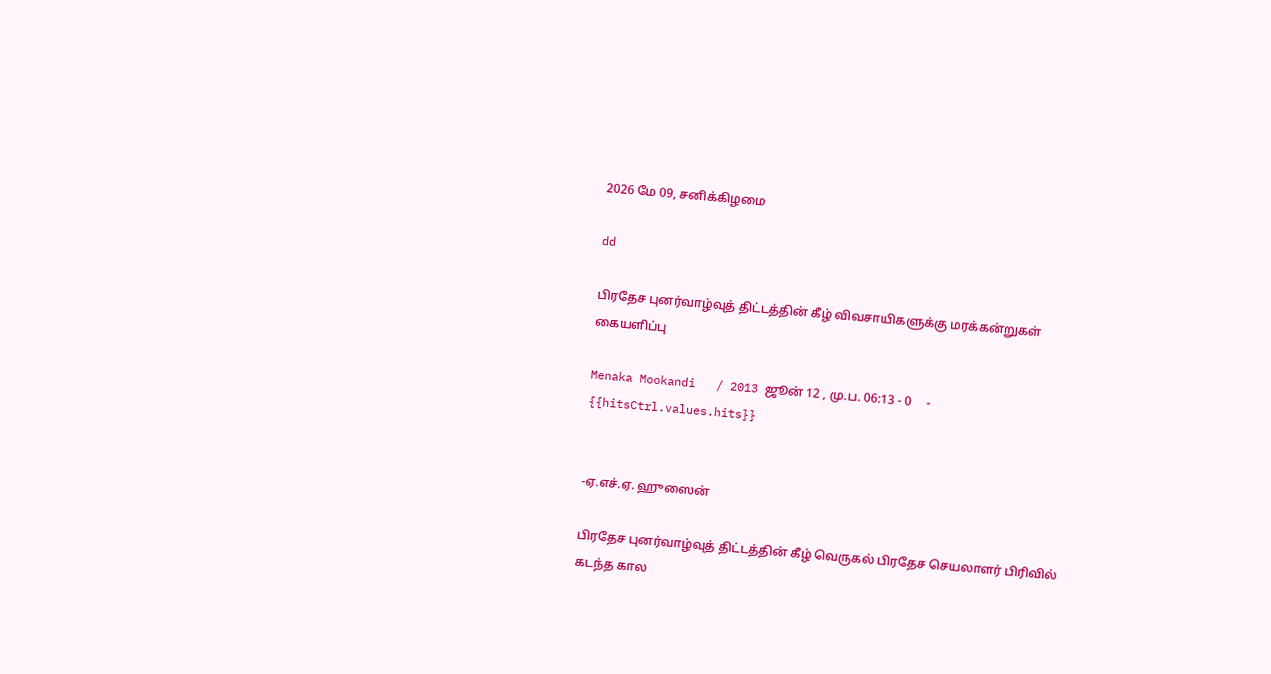2026 மே 09, சனிக்கிழமை

dd

பிரதேச புனர்வாழ்வுத் திட்டத்தின் கீழ் விவசாயிகளுக்கு மரக்கன்றுகள் கையளிப்பு

Menaka Mookandi   / 2013 ஜூன் 12 , மு.ப. 06:13 - 0     - {{hitsCtrl.values.hits}}


-ஏ.எச்.ஏ. ஹுஸைன்

பிரதேச புனர்வாழ்வுத் திட்டத்தின் கீழ் வெருகல் பிரதேச செயலாளர் பிரிவில் கடந்த கால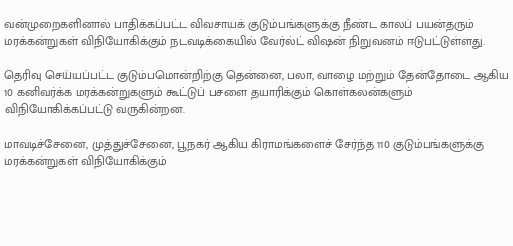வன்முறைகளினால் பாதிக்கப்பட்ட விவசாயக் குடும்பங்களுக்கு நீண்ட காலப் பயன்தரும் மரக்கன்றுகள் விநியோகிக்கும் நடவடிக்கையில் வேர்ல்ட் விஷன் நிறுவனம் ஈடுபட்டுள்ளது.

தெரிவு செய்யப்பட்ட குடும்பமொன்றிற்கு தென்னை, பலா, வாழை மற்றும் தேன்தோடை ஆகிய 10 கனிவர்க்க மரக்கன்றுகளும் கூட்டுப் பசளை தயாரிக்கும் கொள்கலன்களும் விநியோகிக்கப்பட்டு வருகின்றன.

மாவடிச்சேனை, முத்துச்சேனை, பூநகர் ஆகிய கிராமங்களைச் சேர்ந்த 110 குடும்பங்களுக்கு மரக்கன்றுகள் விநியோகிக்கும்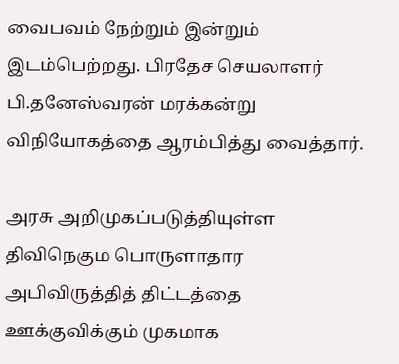வைபவம் நேற்றும் இன்றும் இடம்பெற்றது. பிரதேச செயலாளர் பி.தனேஸ்வரன் மரக்கன்று விநியோகத்தை ஆரம்பித்து வைத்தார்.

அரசு அறிமுகப்படுத்தியுள்ள திவிநெகும பொருளாதார அபிவிருத்தித் திட்டத்தை ஊக்குவிக்கும் முகமாக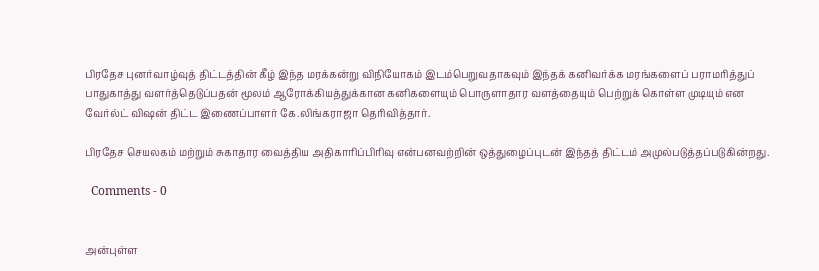பிரதேச புனர்வாழ்வுத் திட்டத்தின் கீழ் இந்த மரக்கன்று விநியோகம் இடம்பெறுவதாகவும் இந்தக் கனிவர்க்க மரங்களைப் பராமரித்துப் பாதுகாத்து வளர்த்தெடுப்பதன் மூலம் ஆரோக்கியத்துக்கான கனிகளையும் பொருளாதார வளத்தையும் பெற்றுக் கொள்ள முடியும் என வேர்ல்ட் விஷன் திட்ட இணைப்பாளர் கே.லிங்கராஜா தெரிவித்தார்.

பிரதேச செயலகம் மற்றும் சுகாதார வைத்திய அதிகாரிப்பிரிவு என்பனவற்றின் ஒத்துழைப்புடன் இந்தத் திட்டம் அமுல்படுத்தப்படுகின்றது.

  Comments - 0


அன்புள்ள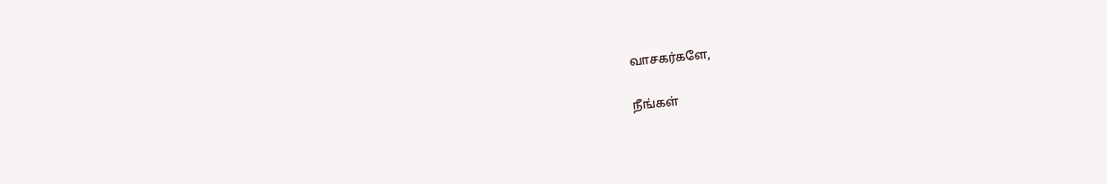வாசகர்களே,

நீங்கள்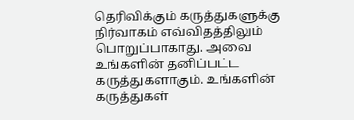தெரிவிக்கும் கருத்துகளுக்கு நிர்வாகம் எவ்விதத்திலும் பொறுப்பாகாது. அவை உங்களின் தனிப்பட்ட கருத்துகளாகும். உங்களின் கருத்துகள்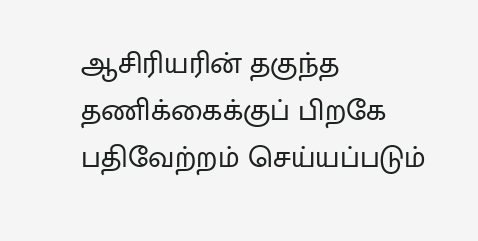ஆசிரியரின் தகுந்த தணிக்கைக்குப் பிறகே பதிவேற்றம் செய்யப்படும்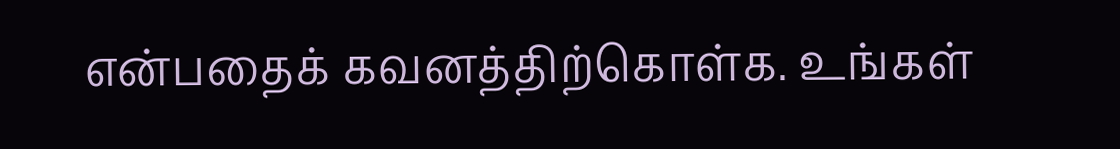என்பதைக் கவனத்திற்கொள்க. உங்கள்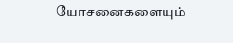யோசனைகளையும்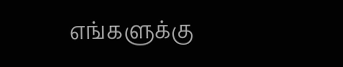எங்களுக்கு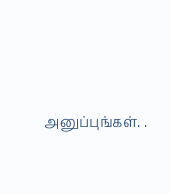அனுப்புங்கள். .